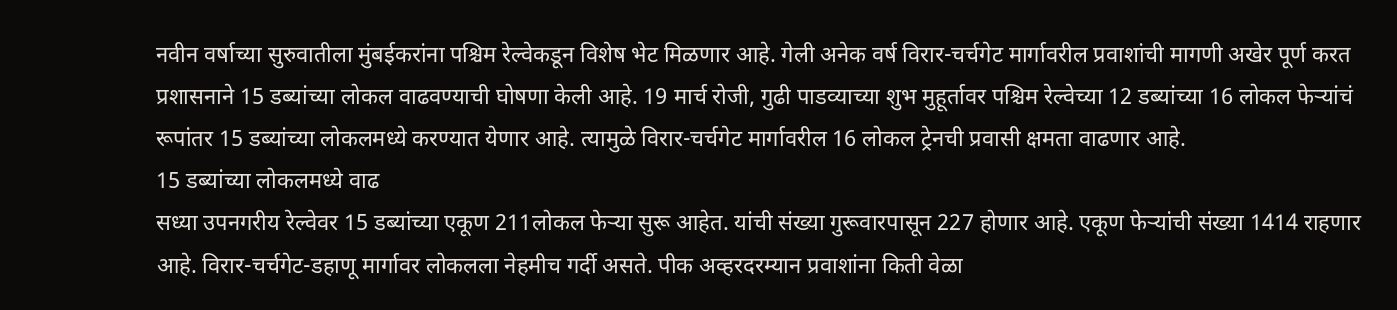नवीन वर्षाच्या सुरुवातीला मुंबईकरांना पश्चिम रेल्वेकडून विशेष भेट मिळणार आहे. गेली अनेक वर्ष विरार-चर्चगेट मार्गावरील प्रवाशांची मागणी अखेर पूर्ण करत प्रशासनाने 15 डब्यांच्या लोकल वाढवण्याची घोषणा केली आहे. 19 मार्च रोजी, गुढी पाडव्याच्या शुभ मुहूर्तावर पश्चिम रेल्वेच्या 12 डब्यांच्या 16 लोकल फेऱ्यांचं रूपांतर 15 डब्यांच्या लोकलमध्ये करण्यात येणार आहे. त्यामुळे विरार-चर्चगेट मार्गावरील 16 लोकल ट्रेनची प्रवासी क्षमता वाढणार आहे.
15 डब्यांच्या लोकलमध्ये वाढ
सध्या उपनगरीय रेल्वेवर 15 डब्यांच्या एकूण 211लोकल फेऱ्या सुरू आहेत. यांची संख्या गुरूवारपासून 227 होणार आहे. एकूण फेऱ्यांची संख्या 1414 राहणार आहे. विरार-चर्चगेट-डहाणू मार्गावर लोकलला नेहमीच गर्दी असते. पीक अव्हरदरम्यान प्रवाशांना किती वेळा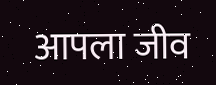आपला जीव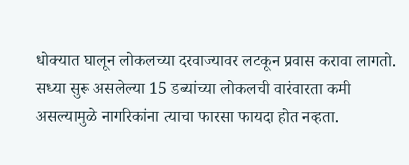धोक्यात घालून लोकलच्या दरवाज्यावर लटकून प्रवास करावा लागतो. सध्या सुरू असलेल्या 15 डब्यांच्या लोकलची वारंवारता कमी असल्यामुळे नागरिकांना त्याचा फारसा फायदा होत नव्हता.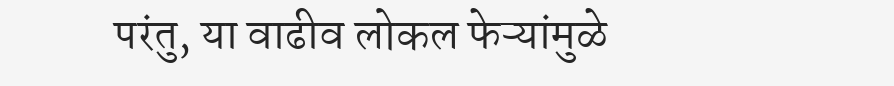परंतु, या वाढीव लोकल फेऱ्यांमुळे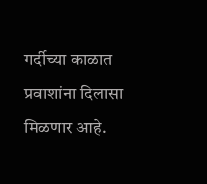गर्दीच्या काळात प्रवाशांना दिलासा मिळणार आहे.